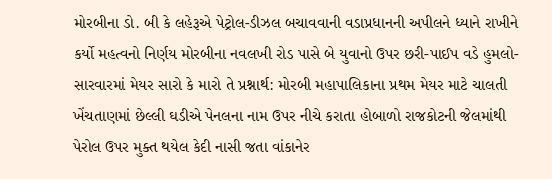મોરબીના ડો. બી કે લહેરૂએ પેટ્રોલ-ડીઝલ બચાવવાની વડાપ્રધાનની અપીલને ધ્યાને રાખીને કર્યો મહત્વનો નિર્ણય મોરબીના નવલખી રોડ પાસે બે યુવાનો ઉપર છરી-પાઈપ વડે હુમલો-સારવારમાં મેયર સારો કે મારો તે પ્રશ્નાર્થ: મોરબી મહાપાલિકાના પ્રથમ મેયર માટે ચાલતી ખેંચતાણમાં છેલ્લી ઘડીએ પેનલના નામ ઉપર નીચે કરાતા હોબાળો રાજકોટની જેલમાંથી પેરોલ ઉપર મુક્ત થયેલ કેદી નાસી જતા વાંકાનેર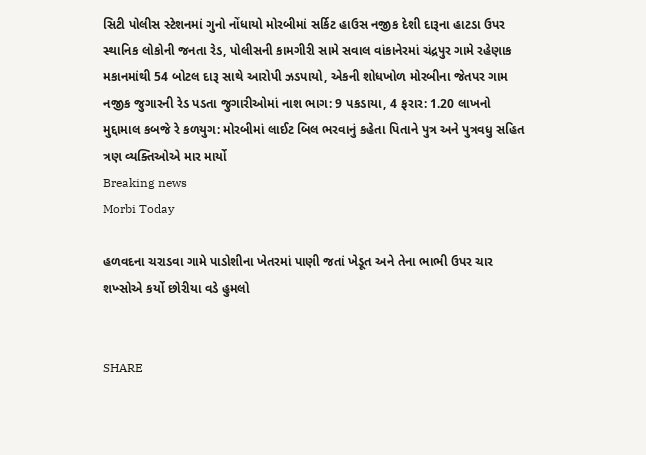સિટી પોલીસ સ્ટેશનમાં ગુનો નોંધાયો મોરબીમાં સર્કિટ હાઉસ નજીક દેશી દારૂના હાટડા ઉપર સ્થાનિક લોકોની જનતા રેડ, પોલીસની કામગીરી સામે સવાલ વાંકાનેરમાં ચંદ્રપુર ગામે રહેણાક મકાનમાંથી 54 બોટલ દારૂ સાથે આરોપી ઝડપાયો, એકની શોધખોળ મોરબીના જેતપર ગામ નજીક જુગારની રેડ પડતા જુગારીઓમાં નાશ ભાગ: 9 પકડાયા, 4 ફરાર: 1.20 લાખનો મુદ્દામાલ કબજે રે કળયુગ: મોરબીમાં લાઈટ બિલ ભરવાનું કહેતા પિતાને પુત્ર અને પુત્રવધુ સહિત ત્રણ વ્યક્તિઓએ માર માર્યો
Breaking news
Morbi Today

હળવદના ચરાડવા ગામે પાડોશીના ખેતરમાં પાણી જતાં ખેડૂત અને તેના ભાભી ઉપર ચાર શખ્સોએ કર્યો છોરીયા વડે હુમલો


SHARE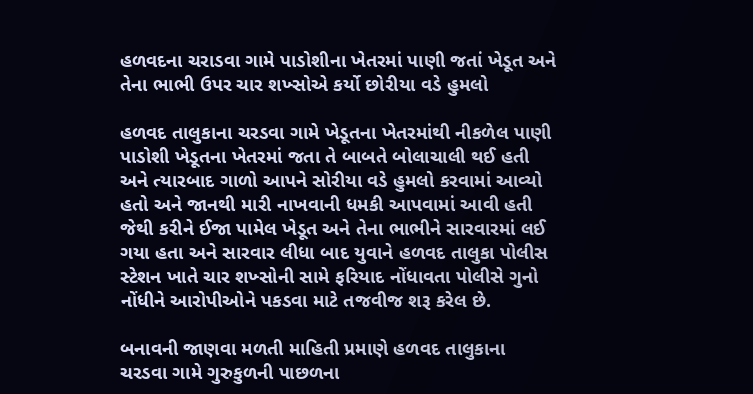હળવદના ચરાડવા ગામે પાડોશીના ખેતરમાં પાણી જતાં ખેડૂત અને તેના ભાભી ઉપર ચાર શખ્સોએ કર્યો છોરીયા વડે હુમલો

હળવદ તાલુકાના ચરડવા ગામે ખેડૂતના ખેતરમાંથી નીકળેલ પાણી પાડોશી ખેડૂતના ખેતરમાં જતા તે બાબતે બોલાચાલી થઈ હતી અને ત્યારબાદ ગાળો આપને સોરીયા વડે હુમલો કરવામાં આવ્યો હતો અને જાનથી મારી નાખવાની ધમકી આપવામાં આવી હતી જેથી કરીને ઈજા પામેલ ખેડૂત અને તેના ભાભીને સારવારમાં લઈ ગયા હતા અને સારવાર લીધા બાદ યુવાને હળવદ તાલુકા પોલીસ સ્ટેશન ખાતે ચાર શખ્સોની સામે ફરિયાદ નોંધાવતા પોલીસે ગુનો નોંધીને આરોપીઓને પકડવા માટે તજવીજ શરૂ કરેલ છે.

બનાવની જાણવા મળતી માહિતી પ્રમાણે હળવદ તાલુકાના ચરડવા ગામે ગુરુકુળની પાછળના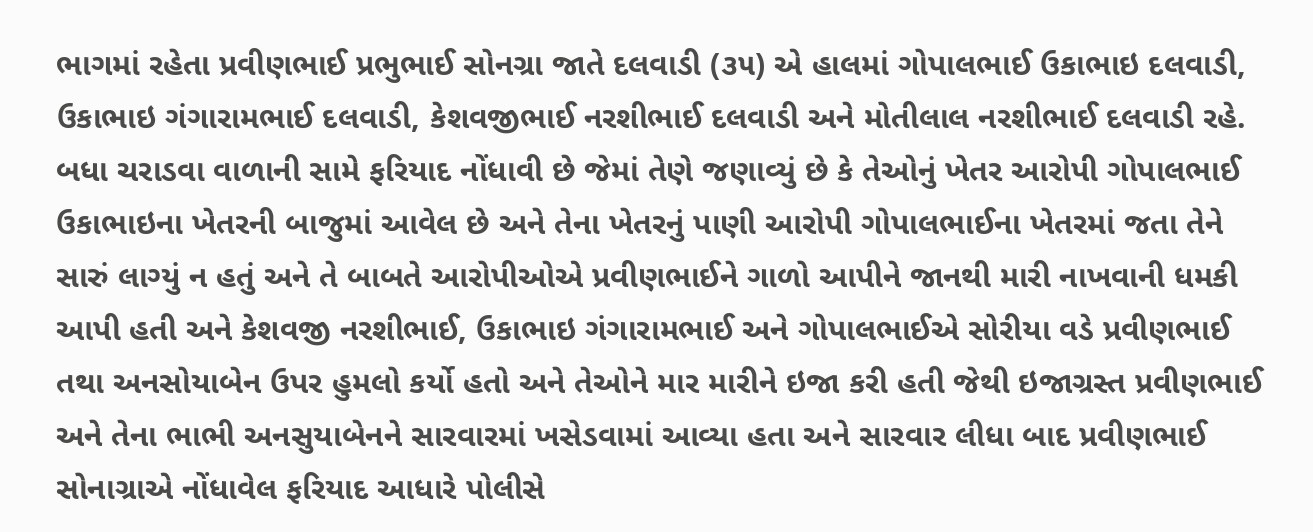ભાગમાં રહેતા પ્રવીણભાઈ પ્રભુભાઈ સોનગ્રા જાતે દલવાડી (૩૫) એ હાલમાં ગોપાલભાઈ ઉકાભાઇ દલવાડી, ઉકાભાઇ ગંગારામભાઈ દલવાડી, કેશવજીભાઈ નરશીભાઈ દલવાડી અને મોતીલાલ નરશીભાઈ દલવાડી રહે. બધા ચરાડવા વાળાની સામે ફરિયાદ નોંધાવી છે જેમાં તેણે જણાવ્યું છે કે તેઓનું ખેતર આરોપી ગોપાલભાઈ ઉકાભાઇના ખેતરની બાજુમાં આવેલ છે અને તેના ખેતરનું પાણી આરોપી ગોપાલભાઈના ખેતરમાં જતા તેને સારું લાગ્યું ન હતું અને તે બાબતે આરોપીઓએ પ્રવીણભાઈને ગાળો આપીને જાનથી મારી નાખવાની ધમકી આપી હતી અને કેશવજી નરશીભાઈ, ઉકાભાઇ ગંગારામભાઈ અને ગોપાલભાઈએ સોરીયા વડે પ્રવીણભાઈ તથા અનસોયાબેન ઉપર હુમલો કર્યો હતો અને તેઓને માર મારીને ઇજા કરી હતી જેથી ઇજાગ્રસ્ત પ્રવીણભાઈ અને તેના ભાભી અનસુયાબેનને સારવારમાં ખસેડવામાં આવ્યા હતા અને સારવાર લીધા બાદ પ્રવીણભાઈ સોનાગ્રાએ નોંધાવેલ ફરિયાદ આધારે પોલીસે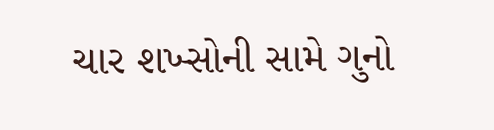ચાર શખ્સોની સામે ગુનો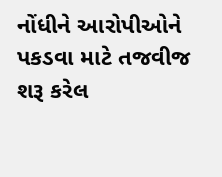નોંધીને આરોપીઓને પકડવા માટે તજવીજ શરૂ કરેલ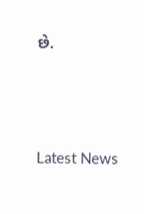છે.






Latest News